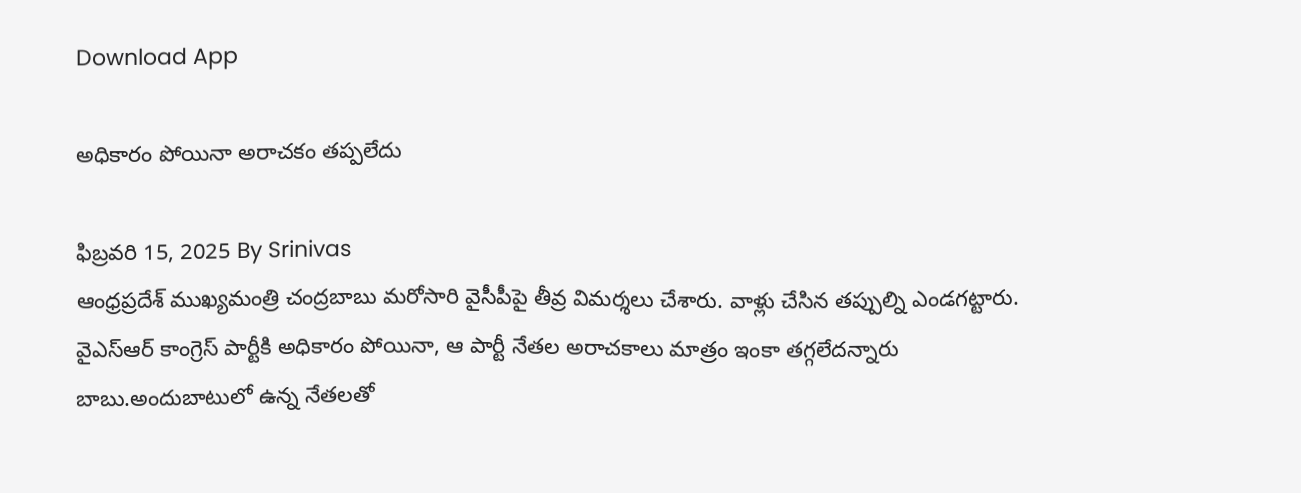Download App

అధికారం పోయినా అరాచకం తప్పలేదు

ఫిబ్రవరి 15, 2025 By Srinivas
ఆంధ్రప్రదేశ్ ముఖ్యమంత్రి చంద్రబాబు మరోసారి వైసీపీపై తీవ్ర విమర్శలు చేశారు. వాళ్లు చేసిన తప్పుల్ని ఎండగట్టారు. వైఎస్ఆర్ కాంగ్రెస్ పార్టీకి అధికారం పోయినా, ఆ పార్టీ నేతల అరాచకాలు మాత్రం ఇంకా తగ్గలేదన్నారు బాబు.అందుబాటులో ఉన్న నేతలతో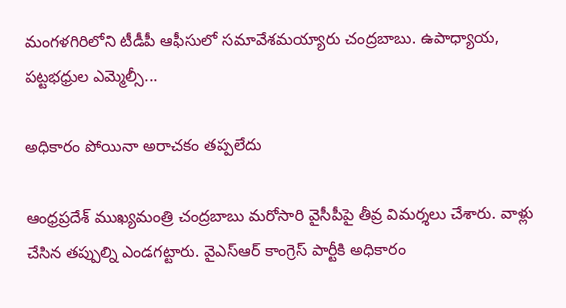మంగళగిరిలోని టీడీపీ ఆఫీసులో సమావేశమయ్యారు చంద్రబాబు. ఉపాధ్యాయ, పట్టభధ్రుల ఎమ్మెల్సీ...

అధికారం పోయినా అరాచకం తప్పలేదు

ఆంధ్రప్రదేశ్ ముఖ్యమంత్రి చంద్రబాబు మరోసారి వైసీపీపై తీవ్ర విమర్శలు చేశారు. వాళ్లు చేసిన తప్పుల్ని ఎండగట్టారు. వైఎస్ఆర్ కాంగ్రెస్ పార్టీకి అధికారం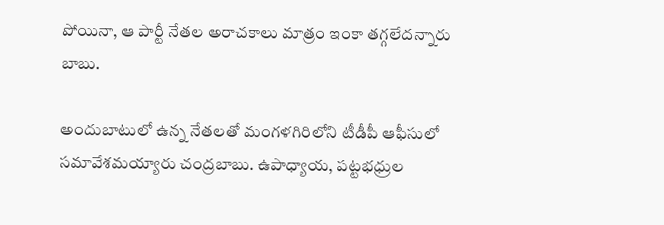పోయినా, ఆ పార్టీ నేతల అరాచకాలు మాత్రం ఇంకా తగ్గలేదన్నారు బాబు.

అందుబాటులో ఉన్న నేతలతో మంగళగిరిలోని టీడీపీ ఆఫీసులో సమావేశమయ్యారు చంద్రబాబు. ఉపాధ్యాయ, పట్టభధ్రుల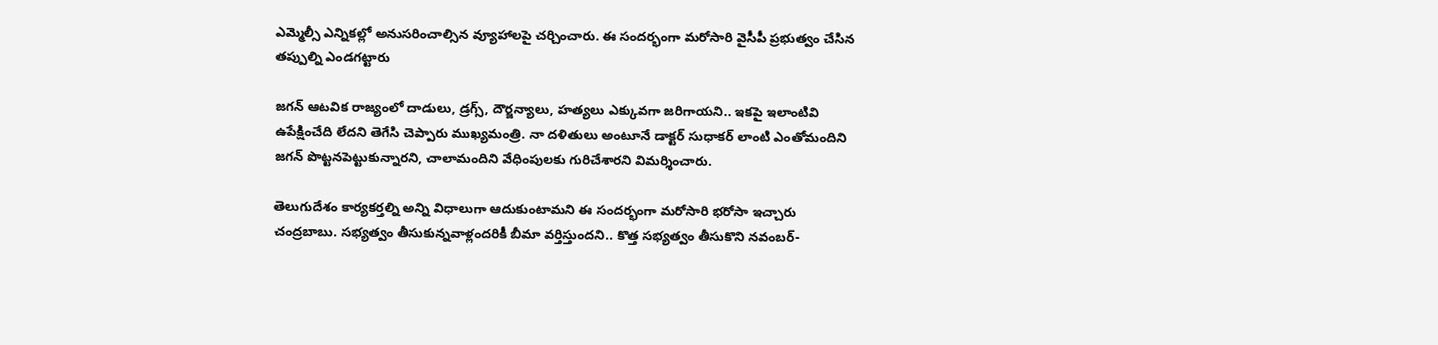ఎమ్మెల్సీ ఎన్నికల్లో అనుసరించాల్సిన వ్యూహాలపై చర్చించారు. ఈ సందర్భంగా మరోసారి వైసీపీ ప్రభుత్వం చేసిన తప్పుల్ని ఎండగట్టారు

జగన్ ఆటవిక రాజ్యంలో దాడులు, డ్రగ్స్, దౌర్జన్యాలు, హత్యలు ఎక్కువగా జరిగాయని.. ఇకపై ఇలాంటివి ఉపేక్షించేది లేదని తెగేసి చెప్పారు ముఖ్యమంత్రి. నా దళితులు అంటూనే డాక్టర్ సుధాకర్ లాంటి ఎంతోమందిని జగన్ పొట్టనపెట్టుకున్నారని, చాలామందిని వేధింపులకు గురిచేశారని విమర్శించారు.

తెలుగుదేశం కార్యకర్తల్ని అన్ని విధాలుగా ఆదుకుంటామని ఈ సందర్భంగా మరోసారి భరోసా ఇచ్చారు చంద్రబాబు. సభ్యత్వం తీసుకున్నవాళ్లందరికీ బీమా వర్తిస్తుందని.. కొత్త సభ్యత్వం తీసుకొని నవంబర్-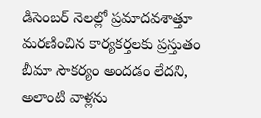డిసెంబర్ నెలల్లో ప్రమాదవశాత్తూ మరణించిన కార్యకర్తలకు ప్రస్తుతం బీమా సౌకర్యం అందడం లేదని, అలాంటి వాళ్లను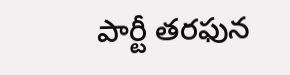పార్టీ తరఫున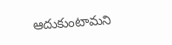ఆదుకుంటామని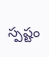స్పష్టం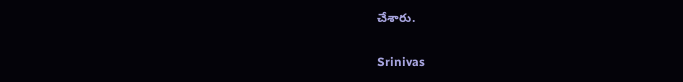చేశారు.

Srinivas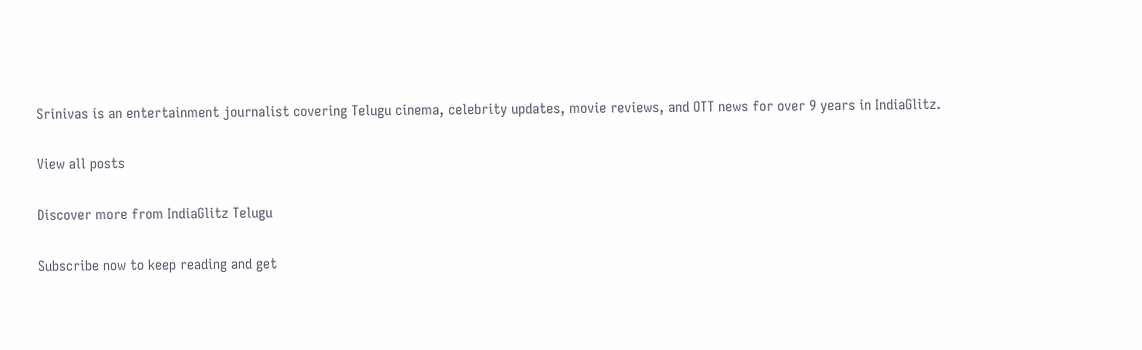Srinivas is an entertainment journalist covering Telugu cinema, celebrity updates, movie reviews, and OTT news for over 9 years in IndiaGlitz.

View all posts

Discover more from IndiaGlitz Telugu

Subscribe now to keep reading and get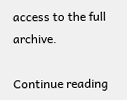access to the full archive.

Continue reading